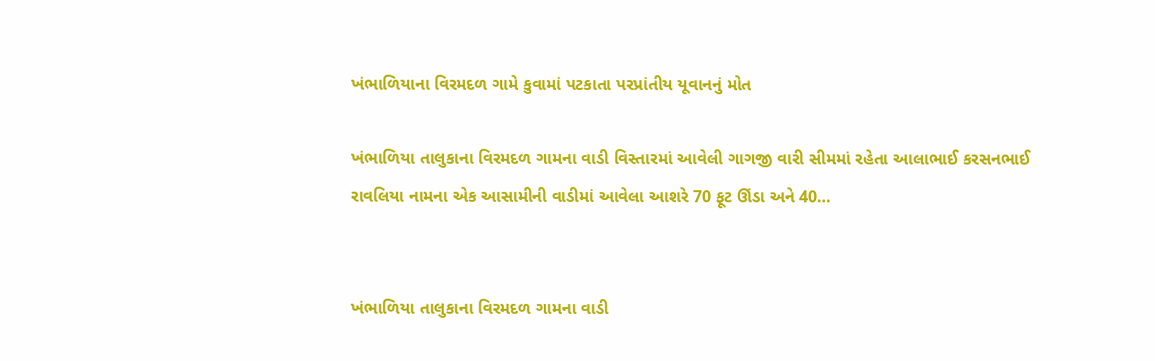ખંભાળિયાના વિરમદળ ગામે કુવામાં પટકાતા પરપ્રાંતીય યૂવાનનું મોત

ખંભાળિયા તાલુકાના વિરમદળ ગામના વાડી વિસ્તારમાં આવેલી ગાગજી વારી સીમમાં રહેતા આલાભાઈ કરસનભાઈ રાવલિયા નામના એક આસામીની વાડીમાં આવેલા આશરે 70 ફૂટ ઊંડા અને 40…


ખંભાળિયા તાલુકાના વિરમદળ ગામના વાડી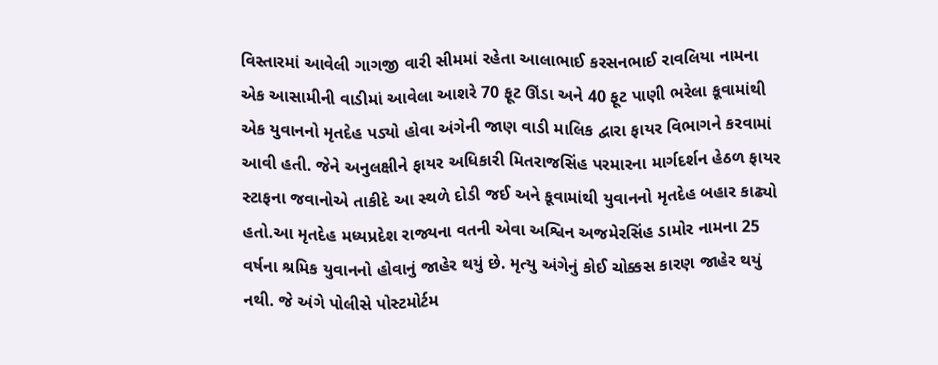વિસ્તારમાં આવેલી ગાગજી વારી સીમમાં રહેતા આલાભાઈ કરસનભાઈ રાવલિયા નામના એક આસામીની વાડીમાં આવેલા આશરે 70 ફૂટ ઊંડા અને 40 ફૂટ પાણી ભરેલા કૂવામાંથી એક યુવાનનો મૃતદેહ પડ્યો હોવા અંગેની જાણ વાડી માલિક દ્વારા ફાયર વિભાગને કરવામાં આવી હતી. જેને અનુલક્ષીને ફાયર અધિકારી મિતરાજસિંહ પરમારના માર્ગદર્શન હેઠળ ફાયર સ્ટાફના જવાનોએ તાકીદે આ સ્થળે દોડી જઈ અને કૂવામાંથી યુવાનનો મૃતદેહ બહાર કાઢ્યો હતો.આ મૃતદેહ મધ્યપ્રદેશ રાજ્યના વતની એવા અશ્વિન અજમેરસિંહ ડામોર નામના 25 વર્ષના શ્રમિક યુવાનનો હોવાનું જાહેર થયું છે. મૃત્યુ અંગેનું કોઈ ચોક્કસ કારણ જાહેર થયું નથી. જે અંગે પોલીસે પોસ્ટમોર્ટમ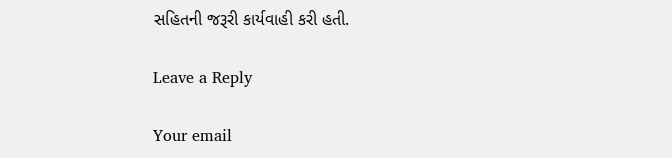સહિતની જરૂરી કાર્યવાહી કરી હતી.

Leave a Reply

Your email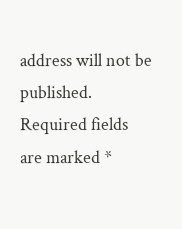address will not be published. Required fields are marked *